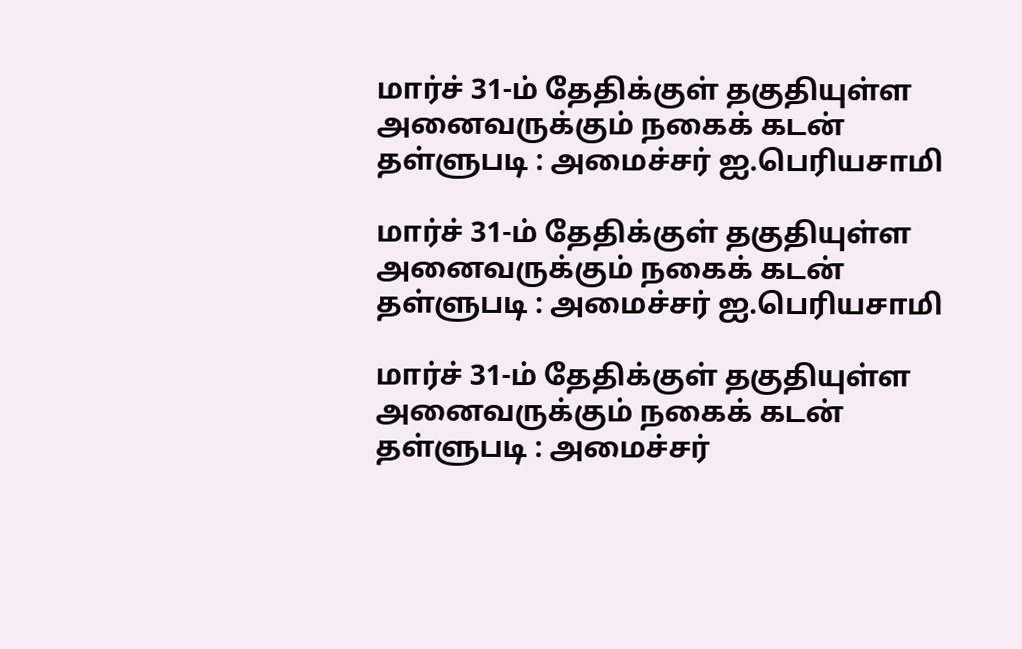மார்ச் 31-ம் தேதிக்குள் தகுதியுள்ள அனைவருக்கும் நகைக் கடன் தள்ளுபடி : அமைச்சர் ஐ.பெரியசாமி

மார்ச் 31-ம் தேதிக்குள் தகுதியுள்ள அனைவருக்கும் நகைக் கடன் தள்ளுபடி : அமைச்சர் ஐ.பெரியசாமி

மார்ச் 31-ம் தேதிக்குள் தகுதியுள்ள அனைவருக்கும் நகைக் கடன் தள்ளுபடி : அமைச்சர்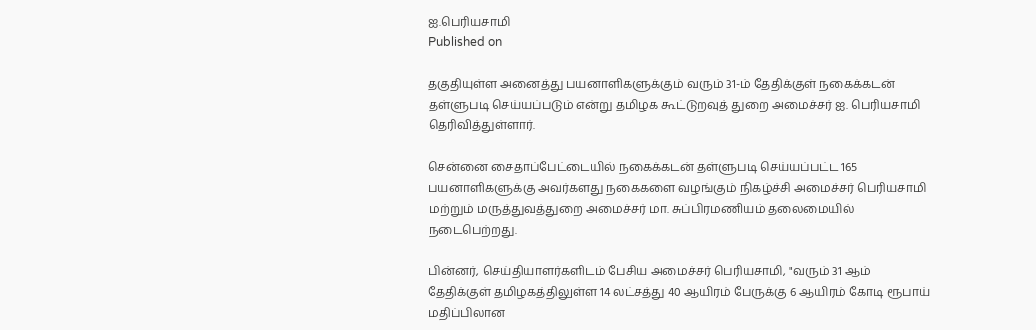ஐ.பெரியசாமி
Published on

தகுதியுள்ள அனைத்து பயனாளிகளுக்கும் வரும் 31-ம் தேதிக்குள் நகைக்கடன் தள்ளுபடி செய்யப்படும் என்று தமிழக கூட்டுறவுத் துறை அமைச்சர் ஐ. பெரியசாமி தெரிவித்துள்ளார்.

சென்னை சைதாப்பேட்டையில் நகைக்கடன் தள்ளுபடி செய்யப்பட்ட 165 பயனாளிகளுக்கு அவர்களது நகைகளை வழங்கும் நிகழ்ச்சி அமைச்சர் பெரியசாமி மற்றும் மருத்துவத்துறை அமைச்சர் மா. சுப்பிரமணியம் தலைமையில் நடைபெற்றது.

பின்னர், செய்தியாளர்களிடம் பேசிய அமைச்சர் பெரியசாமி, "வரும் 31 ஆம் தேதிக்குள் தமிழகத்திலுள்ள 14 லட்சத்து 40 ஆயிரம் பேருக்கு 6 ஆயிரம் கோடி ரூபாய் மதிப்பிலான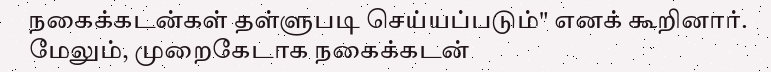நகைக்கடன்கள் தள்ளுபடி செய்யப்படும்" எனக் கூறினார். மேலும், முறைகேடாக நகைக்கடன்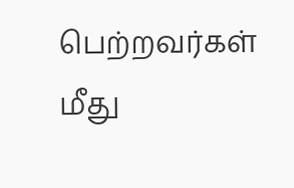பெற்றவர்கள் மீது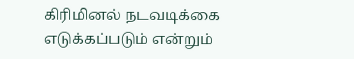கிரிமினல் நடவடிக்கை எடுக்கப்படும் என்றும்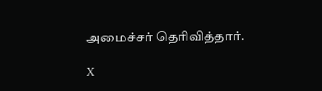அமைச்சர் தெரிவித்தார்.

X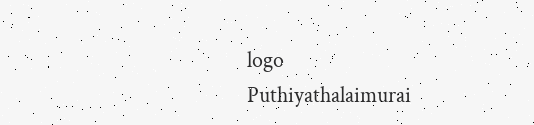logo
Puthiyathalaimurai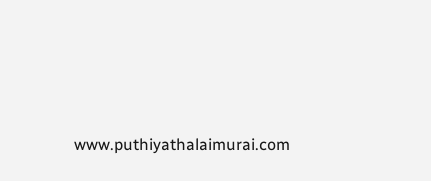www.puthiyathalaimurai.com